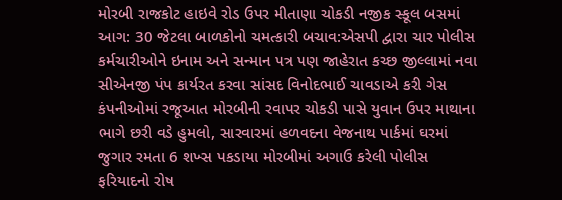મોરબી રાજકોટ હાઇવે રોડ ઉપર મીતાણા ચોકડી નજીક સ્કૂલ બસમાં આગ: 30 જેટલા બાળકોનો ચમત્કારી બચાવ:એસપી દ્વારા ચાર પોલીસ કર્મચારીઓને ઇનામ અને સન્માન પત્ર પણ જાહેરાત કચ્છ જીલ્લામાં નવા સીએનજી પંપ કાર્યરત કરવા સાંસદ વિનોદભાઈ ચાવડાએ કરી ગેસ કંપનીઓમાં રજૂઆત મોરબીની રવાપર ચોકડી પાસે યુવાન ઉપર માથાના ભાગે છરી વડે હુમલો, સારવારમાં હળવદના વેજનાથ પાર્કમાં ઘરમાં જુગાર રમતા 6 શખ્સ પકડાયા મોરબીમાં અગાઉ કરેલી પોલીસ ફરિયાદનો રોષ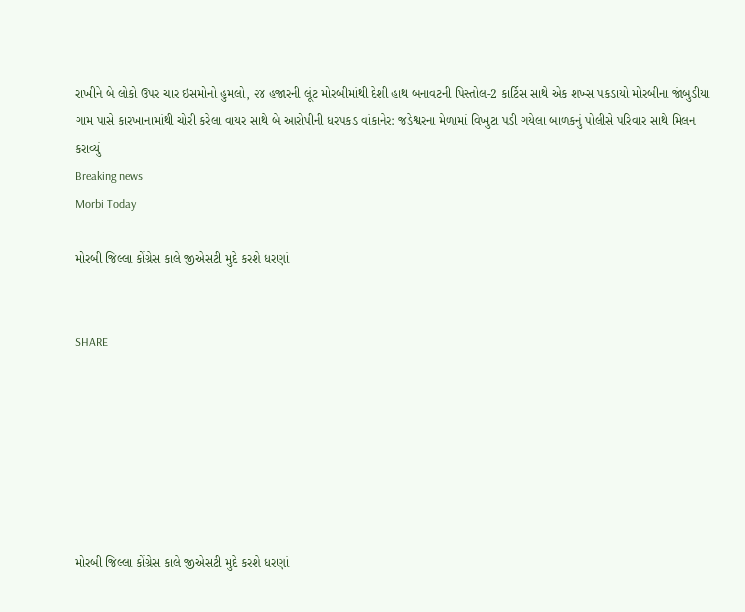રાખીને બે લોકો ઉપર ચાર ઇસમોનો હુમલો, ૨૪ હજારની લૂંટ મોરબીમાંથી દેશી હાથ બનાવટની પિસ્તોલ-2 કાર્ટિસ સાથે એક શખ્સ પકડાયો મોરબીના જાંબુડીયા ગામ પાસે કારખાનામાંથી ચોરી કરેલા વાયર સાથે બે આરોપીની ધરપકડ વાંકાનેર: જડેશ્વરના મેળામાં વિખુટા પડી ગયેલા બાળકનું પોલીસે પરિવાર સાથે મિલન કરાવ્યું
Breaking news
Morbi Today

મોરબી જિલ્લા કોંગ્રેસ કાલે જીએસટી મુદે કરશે ધરણાં


SHARE







મોરબી જિલ્લા કોંગ્રેસ કાલે જીએસટી મુદે કરશે ધરણાં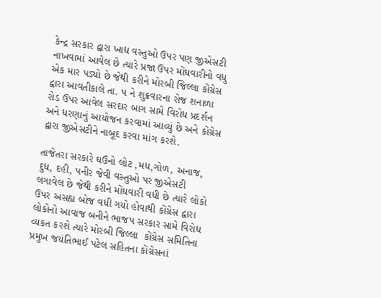કેન્દ્ર સરકાર દ્વારા ખાદ્ય વસ્તુઓ ઉપર પણ જીએસટી નાખવામાં આવેલ છે ત્યારે પ્રજા ઉપર મોંઘવારીનો વધુ એક માર પડ્યો છે જેથી કરીને મોરબી જિલ્લા કોંગ્રેસ દ્વારા આવતીકાલે તા. ૫ ને શુક્રવારના રોજ શનાળા રોડ ઉપર આવેલ સરદાર બાગ સામે વિરોધ પ્રદર્શન અને ધરણાનું આયોજન કરવામાં આવ્યું છે અને કોંગ્રેસ દ્વારા જીએસટીને નાબૂદ કરવા માંગ કરશે.

તાજેતરા સરકારે ઘઉંનો લોટ ,મધ,ગોળ, અનાજ, દુધ, દહી, પનીર જેવી વસ્તુઓ પર જીએસટી લગાવેલ છે જેથી કરીને મોંઘવારી વધી છે ત્યારે લોકો ઉપર અસહ્ય બોજ વધી ગયો હોવાથી કોંગ્રેસ દ્વારા લોકોનો આવાજ બનીને ભાજપ સરકાર સામે વિરોધ વ્યકત કરશે ત્યારે મોરબી જિલ્લા  કોંગ્રેસ સમિતિના પ્રમુખ જયંતિભાઈ પટેલ સહિતના કોંગ્રેસનાં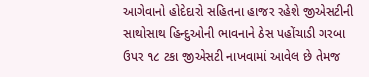આગેવાનો હોદેદારો સહિતના હાજર રહેશે જીએસટીની સાથોસાથ હિન્દુઓની ભાવનાને ઠેસ પહોંચાડી ગરબા ઉપર ૧૮ ટકા જીએસટી નાખવામાં આવેલ છે તેમજ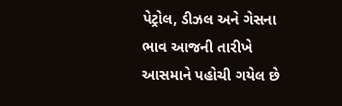પેટ્રોલ, ડીઝલ અને ગેસના ભાવ આજની તારીખે આસમાને પહોચી ગયેલ છે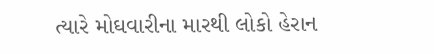ત્યારે મોઘવારીના મારથી લોકો હેરાન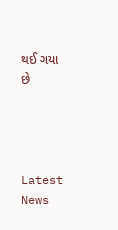થઈ ગયા છે




Latest News